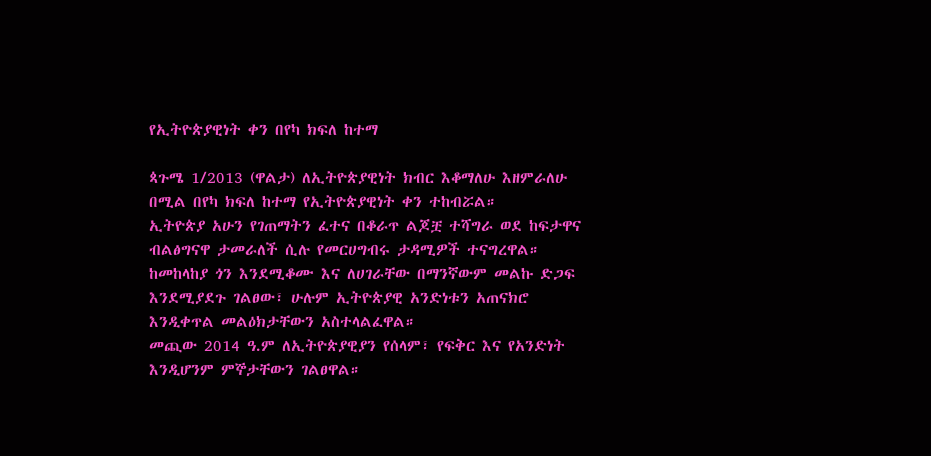የኢትዮጵያዊነት ቀን በየካ ክፍለ ከተማ

ጳጉሜ 1/2013 (ዋልታ) ለኢትዮጵያዊነት ክብር እቆማለሁ እዘምራለሁ በሚል በየካ ክፍለ ከተማ የኢትዮጵያዊነት ቀን ተከብሯል።
ኢትዮጵያ አሁን የገጠማትን ፈተና በቆራጥ ልጆቿ ተሻግራ ወደ ከፍታዋና ብልፅግናዋ ታመራለች ሲሉ የመርሀግብሩ ታዳሚዎች ተናግረዋል።
ከመከላከያ ጎን እንደሚቆሙ እና ለሀገራቸው በማንኛውም መልኩ ድጋፍ እንደሚያደጉ ገልፀው፣ ሁሉም ኢትዮጵያዊ አንድነቱን አጠናክሮ እንዲቀጥል መልዕክታቸውን አስተላልፈዋል።
መጪው 2014 ዓ.ም ለኢትዮጵያዊያን የሰላም፣ የፍቅር እና የአንድነት እንዲሆንም ምኞታቸውን ገልፀዋል።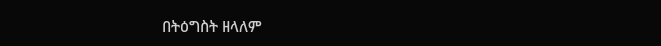በትዕግስት ዘላለም